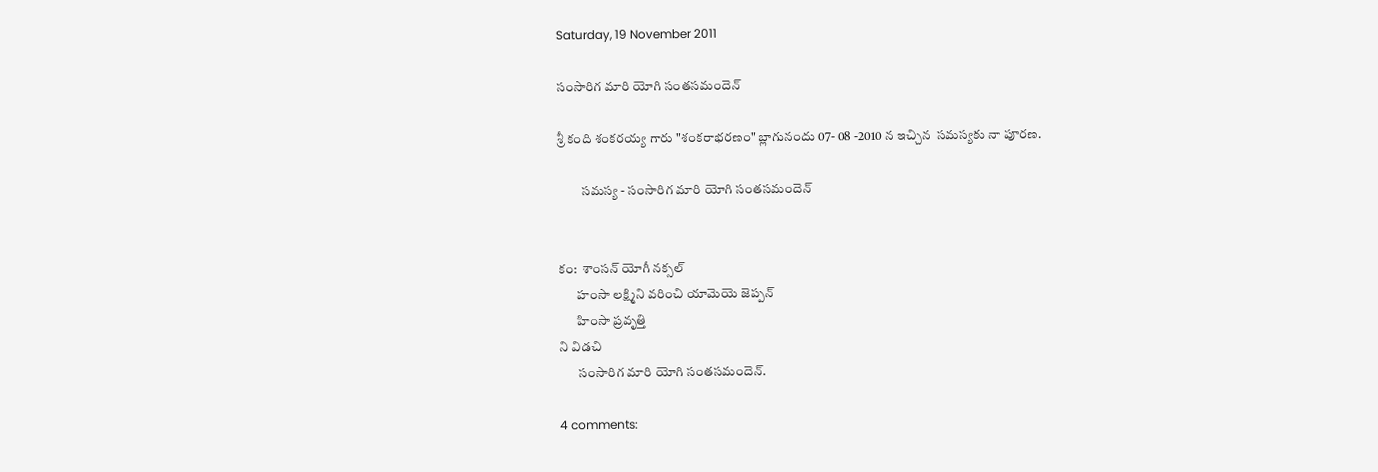Saturday, 19 November 2011

సంసారిగ మారి యోగి సంతసమందెన్

శ్రీ కంది శంకరయ్య గారు "శంకరాభరణం" బ్లాగునందు 07- 08 -2010 న ఇచ్చిన  సమస్యకు నా పూరణ.

         సమస్య - సంసారిగ మారి యోగి సంతసమందెన్


కం:  శాంసన్ యోగీ నక్సల్
       హంసా లక్ష్మిని వరించి యామెయె జెప్పన్
       హింసా ప్రవృత్తి
ని విడచి
       సంసారిగ మారి యోగి సంతసమందెన్.

4 comments: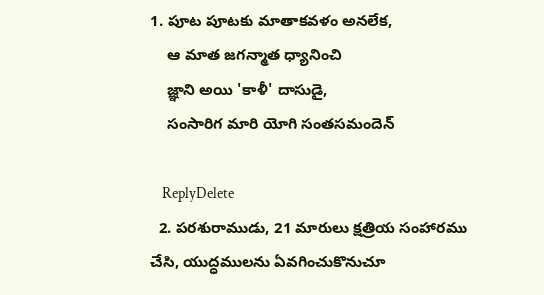1. పూట పూటకు మాతాకవళం అనలేక,
    ఆ మాత జగన్మాత ధ్యానించి
    జ్ఞాని అయి 'కాళీ' దాసుడై,
    సంసారిగ మారి యోగి సంతసమందెన్

    ReplyDelete
  2. పరశురాముడు, 21 మారులు క్షత్రియ సంహారము చేసి, యుద్ధములను ఏవగించుకొనుచూ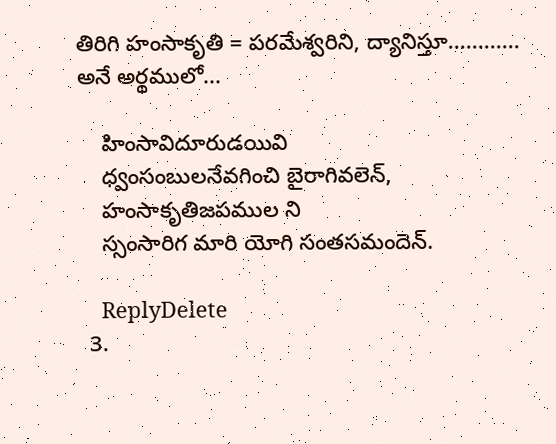తిరిగి హంసాకృతి = పరమేశ్వరిని, ద్యానిస్తూ............ అనే అర్థములో...

    హింసావిదూరుడయివి
    ధ్వంసంబులనేవగించి బైరాగివలెన్,
    హంసాకృతిజపముల ని
    స్సంసారిగ మారి యోగి సంతసమందెన్.

    ReplyDelete
  3.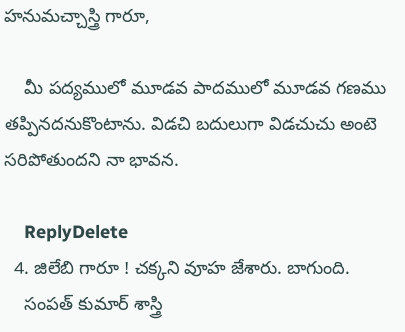హనుమచ్చాస్త్రి గారూ,

    మీ పద్యములో మూడవ పాదములో మూడవ గణము తప్పినదనుకొంటాను. విడచి బదులుగా విడచుచు అంటె సరిపోతుందని నా భావన.

    ReplyDelete
  4. జిలేబి గారూ ! చక్కని వూహ జేశారు. బాగుంది.
    సంపత్ కుమార్ శాస్త్రి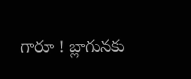గారూ ! బ్లాగునకు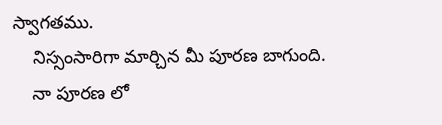స్వాగతము.
    నిస్సంసారిగా మార్చిన మీ పూరణ బాగుంది.
    నా పూరణ లో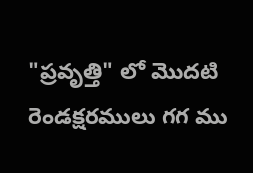"ప్రవృత్తి" లో మొదటి రెండక్షరములు గగ ము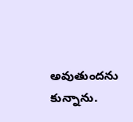అవుతుందను కున్నాను.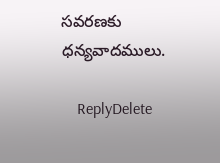సవరణకు ధన్యవాదములు.

    ReplyDelete